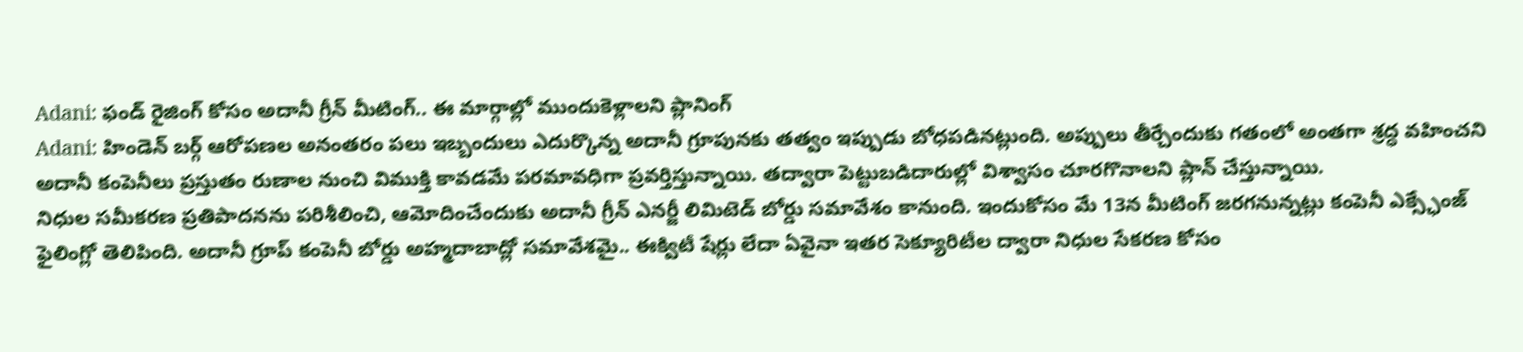Adani: ఫండ్ రైజింగ్ కోసం అదానీ గ్రీన్ మీటింగ్.. ఈ మార్గాల్లో ముందుకెళ్లాలని ప్లానింగ్
Adani: హిండెన్ బర్గ్ ఆరోపణల అనంతరం పలు ఇబ్బందులు ఎదుర్కొన్న అదానీ గ్రూపునకు తత్వం ఇప్పుడు బోధపడినట్లుంది. అప్పులు తీర్చేందుకు గతంలో అంతగా శ్రద్ధ వహించని అదానీ కంపెనీలు ప్రస్తుతం రుణాల నుంచి విముక్తి కావడమే పరమావధిగా ప్రవర్తిస్తున్నాయి. తద్వారా పెట్టుబడిదారుల్లో విశ్వాసం చూరగొనాలని ప్లాన్ చేస్తున్నాయి.
నిధుల సమీకరణ ప్రతిపాదనను పరిశీలించి, ఆమోదించేందుకు అదానీ గ్రీన్ ఎనర్జీ లిమిటెడ్ బోర్డు సమావేశం కానుంది. ఇందుకోసం మే 13న మీటింగ్ జరగనున్నట్లు కంపెనీ ఎక్స్ఛేంజ్ ఫైలింగ్లో తెలిపింది. అదానీ గ్రూప్ కంపెనీ బోర్డు అహ్మదాబాద్లో సమావేశమై.. ఈక్విటీ షేర్లు లేదా ఏవైనా ఇతర సెక్యూరిటీల ద్వారా నిధుల సేకరణ కోసం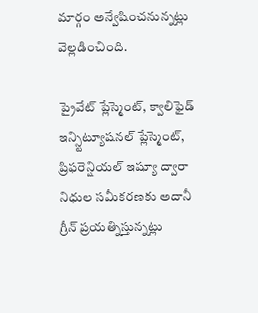మార్గం అన్వేషించనున్నట్లు వెల్లడించింది.

ప్రైవేట్ ప్లేస్మెంట్, క్వాలిఫైడ్ ఇన్స్టిట్యూషనల్ ప్లేస్మెంట్, ప్రిఫరెన్షియల్ ఇష్యూ ద్వారా నిధుల సమీకరణకు అదానీ గ్రీన్ ప్రయత్నిస్తున్నట్లు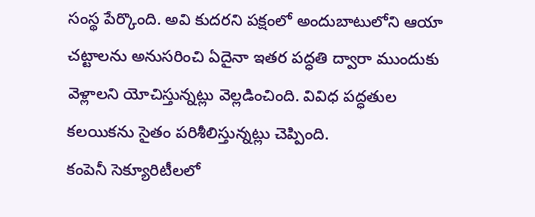సంస్థ పేర్కొంది. అవి కుదరని పక్షంలో అందుబాటులోని ఆయా చట్టాలను అనుసరించి ఏదైనా ఇతర పద్ధతి ద్వారా ముందుకు వెళ్లాలని యోచిస్తున్నట్లు వెల్లడించింది. వివిధ పద్ధతుల కలయికను సైతం పరిశీలిస్తున్నట్లు చెప్పింది.
కంపెనీ సెక్యూరిటీలలో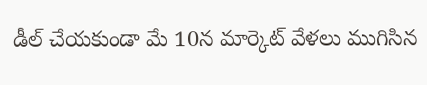డీల్ చేయకుండా మే 10న మార్కెట్ వేళలు ముగిసిన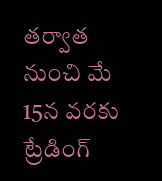తర్వాత నుంచి మే 15న వరకు ట్రేడింగ్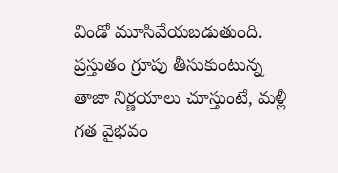విండో మూసివేయబడుతుంది. ప్రస్తుతం గ్రూపు తీసుకుంటున్న తాజా నిర్ణయాలు చూస్తుంటే, మళ్లీ గత వైభవం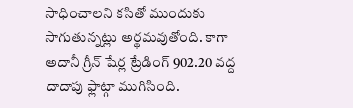సాధించాలని కసితో ముందుకు సాగుతున్నట్లు అర్థమవుతోంది. కాగా అదానీ గ్రీన్ షేర్ల ట్రేడింగ్ 902.20 వద్ద దాదాపు ఫ్లాట్గా ముగిసింది.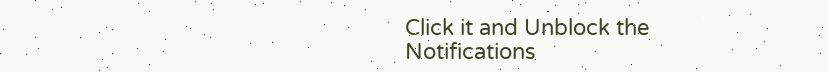Click it and Unblock the Notifications